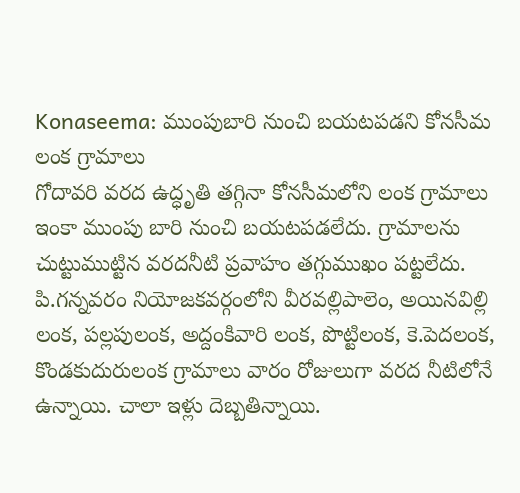Konaseema: ముంపుబారి నుంచి బయటపడని కోనసీమ లంక గ్రామాలు
గోదావరి వరద ఉద్ధృతి తగ్గినా కోనసీమలోని లంక గ్రామాలు ఇంకా ముంపు బారి నుంచి బయటపడలేదు. గ్రామాలను చుట్టుముట్టిన వరదనీటి ప్రవాహం తగ్గుముఖం పట్టలేదు. పి.గన్నవరం నియోజకవర్గంలోని వీరవల్లిపాలెం, అయినవిల్లి లంక, పల్లపులంక, అద్దంకివారి లంక, పొట్టిలంక, కె.పెదలంక, కొండకుదురులంక గ్రామాలు వారం రోజులుగా వరద నీటిలోనే ఉన్నాయి. చాలా ఇళ్లు దెబ్బతిన్నాయి.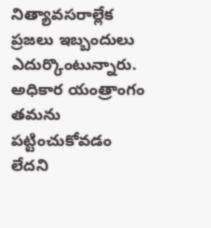నిత్యావసరాల్లేక ప్రజలు ఇబ్బందులు ఎదుర్కొంటున్నారు. అధికార యంత్రాంగం తమను పట్టించుకోవడం లేదని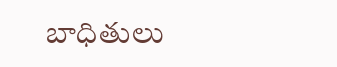బాధితులు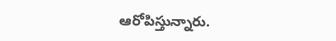ఆరోపిస్తున్నారు.